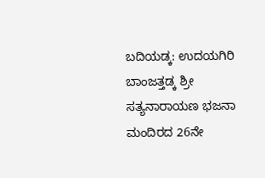ಬದಿಯಡ್ಕ: ಉದಯಗಿರಿ ಬಾಂಜತ್ತಡ್ಕ ಶ್ರೀ ಸತ್ಯನಾರಾಯಣ ಭಜನಾ ಮಂದಿರದ 26ನೇ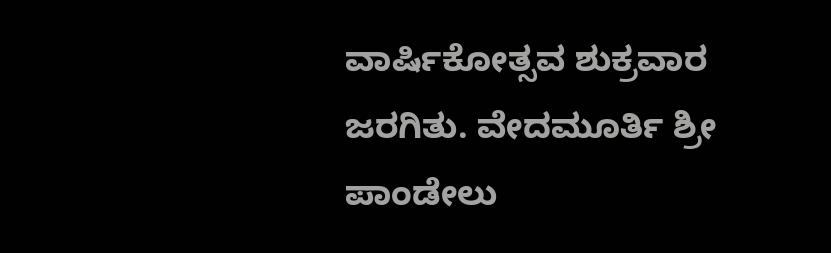ವಾರ್ಷಿಕೋತ್ಸವ ಶುಕ್ರವಾರ ಜರಗಿತು. ವೇದಮೂರ್ತಿ ಶ್ರೀ ಪಾಂಡೇಲು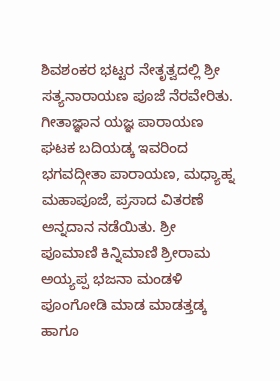ಶಿವಶಂಕರ ಭಟ್ಟರ ನೇತೃತ್ವದಲ್ಲಿ ಶ್ರೀ ಸತ್ಯನಾರಾಯಣ ಪೂಜೆ ನೆರವೇರಿತು. ಗೀತಾಜ್ಞಾನ ಯಜ್ಞ ಪಾರಾಯಣ ಘಟಕ ಬದಿಯಡ್ಕ ಇವರಿಂದ ಭಗವದ್ಗೀತಾ ಪಾರಾಯಣ, ಮಧ್ಯಾಹ್ನ ಮಹಾಪೂಜೆ, ಪ್ರಸಾದ ವಿತರಣೆ ಅನ್ನದಾನ ನಡೆಯಿತು. ಶ್ರೀ ಪೂಮಾಣಿ ಕಿನ್ನಿಮಾಣಿ ಶ್ರೀರಾಮ ಅಯ್ಯಪ್ಪ ಭಜನಾ ಮಂಡಳಿ ಪೂಂಗೋಡಿ ಮಾಡ ಮಾಡತ್ತಡ್ಕ ಹಾಗೂ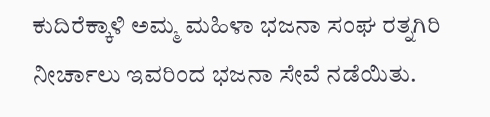ಕುದಿರೆಕ್ಕಾಳಿ ಅಮ್ಮ ಮಹಿಳಾ ಭಜನಾ ಸಂಘ ರತ್ನಗಿರಿ ನೀರ್ಚಾಲು ಇವರಿಂದ ಭಜನಾ ಸೇವೆ ನಡೆಯಿತು.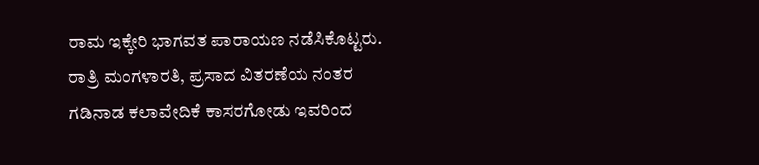ರಾಮ ಇಕ್ಕೇರಿ ಭಾಗವತ ಪಾರಾಯಣ ನಡೆಸಿಕೊಟ್ಟರು. ರಾತ್ರಿ ಮಂಗಳಾರತಿ, ಪ್ರಸಾದ ವಿತರಣೆಯ ನಂತರ ಗಡಿನಾಡ ಕಲಾವೇದಿಕೆ ಕಾಸರಗೋಡು ಇವರಿಂದ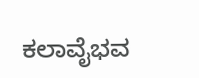ಕಲಾವೈಭವ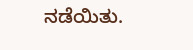ನಡೆಯಿತು.